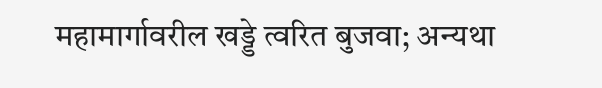महामार्गावरील खड्डे त्वरित बुजवा; अन्यथा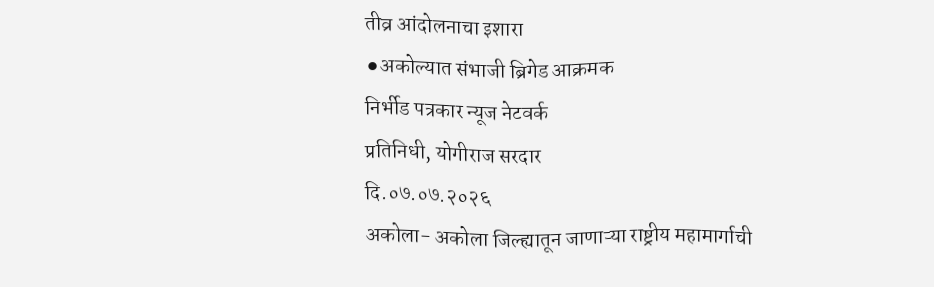तीव्र आंदोलनाचा इशारा
⚫अकोल्यात संभाजी ब्रिगेड आक्रमक
निर्भीड पत्रकार न्यूज नेटवर्क
प्रतिनिधी, योगीराज सरदार
दि.०७.०७.२०२६
अकोला- अकोला जिल्ह्यातून जाणाऱ्या राष्ट्रीय महामार्गाची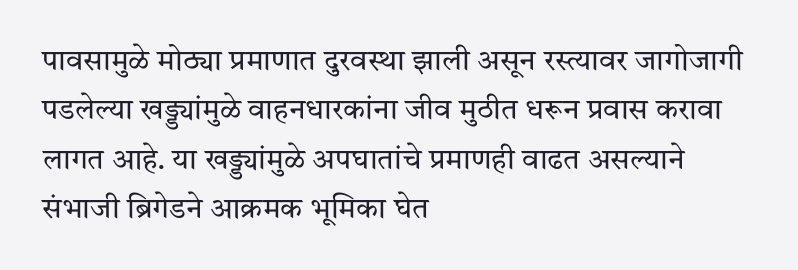पावसामुळे मोठ्या प्रमाणात दुरवस्था झाली असून रस्त्यावर जागोजागी पडलेल्या खड्ड्यांमुळे वाहनधारकांना जीव मुठीत धरून प्रवास करावा लागत आहे. या खड्ड्यांमुळे अपघातांचे प्रमाणही वाढत असल्याने संभाजी ब्रिगेडने आक्रमक भूमिका घेत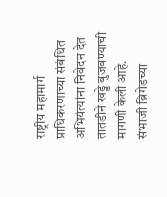राष्ट्रीय महामार्ग प्राधिकरणाच्या संबंधित अभियंत्यांना निवेदन देत तातडीने खड्डे बुजवण्याची मागणी केली आहे.
संभाजी ब्रिगेडच्या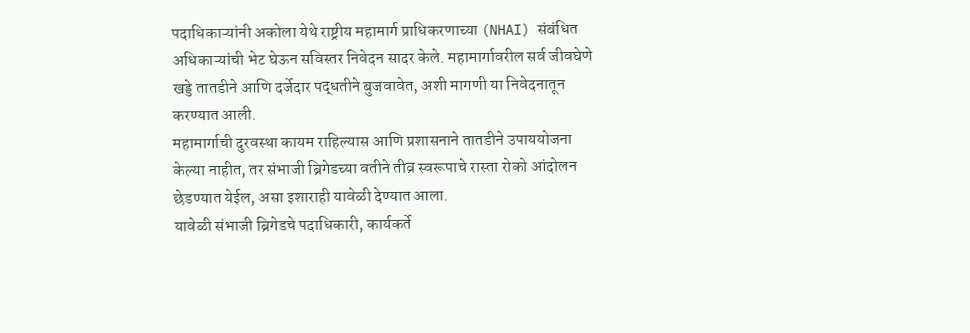पदाधिकाऱ्यांनी अकोला येथे राष्ट्रीय महामार्ग प्राधिकरणाच्या (NHAI) संबंधित अधिकाऱ्यांची भेट घेऊन सविस्तर निवेदन सादर केले. महामार्गावरील सर्व जीवघेणे खड्डे तातडीने आणि दर्जेदार पद्धतीने बुजवावेत, अशी मागणी या निवेदनातून करण्यात आली.
महामार्गाची दुरवस्था कायम राहिल्यास आणि प्रशासनाने तातडीने उपाययोजना केल्या नाहीत, तर संभाजी ब्रिगेडच्या वतीने तीव्र स्वरूपाचे रास्ता रोको आंदोलन छेडण्यात येईल, असा इशाराही यावेळी देण्यात आला.
यावेळी संभाजी ब्रिगेडचे पदाधिकारी, कार्यकर्ते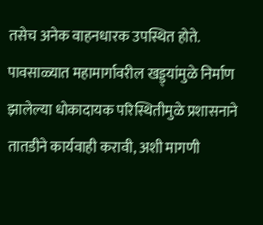तसेच अनेक वाहनधारक उपस्थित होते. पावसाळ्यात महामार्गावरील खड्ड्यांमुळे निर्माण झालेल्या धोकादायक परिस्थितीमुळे प्रशासनाने तातडीने कार्यवाही करावी, अशी मागणी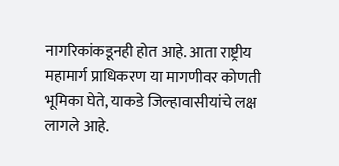नागरिकांकडूनही होत आहे. आता राष्ट्रीय महामार्ग प्राधिकरण या मागणीवर कोणती भूमिका घेते, याकडे जिल्हावासीयांचे लक्ष लागले आहे.